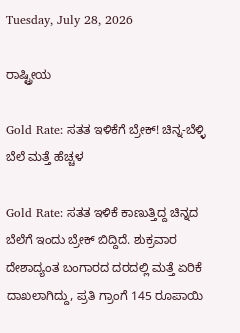Tuesday, July 28, 2026

ರಾಷ್ಟ್ರೀಯ

Gold Rate: ಸತತ ಇಳಿಕೆಗೆ ಬ್ರೇಕ್! ಚಿನ್ನ-ಬೆಳ್ಳಿ ಬೆಲೆ ಮತ್ತೆ ಹೆಚ್ಚಳ

Gold Rate: ಸತತ ಇಳಿಕೆ ಕಾಣುತ್ತಿದ್ದ ಚಿನ್ನದ ಬೆಲೆಗೆ ಇಂದು ಬ್ರೇಕ್ ಬಿದ್ದಿದೆ. ಶುಕ್ರವಾರ ದೇಶಾದ್ಯಂತ ಬಂಗಾರದ ದರದಲ್ಲಿ ಮತ್ತೆ ಏರಿಕೆ ದಾಖಲಾಗಿದ್ದು, ಪ್ರತಿ ಗ್ರಾಂಗೆ 145 ರೂಪಾಯಿ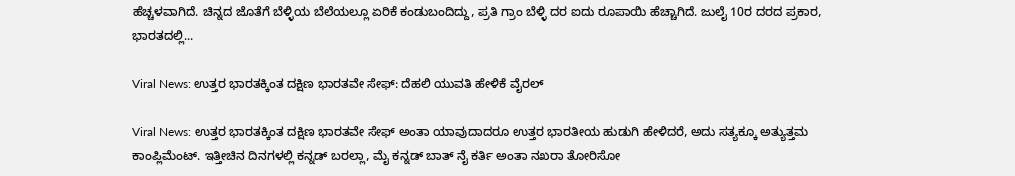ಹೆಚ್ಚಳವಾಗಿದೆ. ಚಿನ್ನದ ಜೊತೆಗೆ ಬೆಳ್ಳಿಯ ಬೆಲೆಯಲ್ಲೂ ಏರಿಕೆ ಕಂಡುಬಂದಿದ್ದು, ಪ್ರತಿ ಗ್ರಾಂ ಬೆಳ್ಳಿ ದರ ಐದು ರೂಪಾಯಿ ಹೆಚ್ಚಾಗಿದೆ. ಜುಲೈ 10ರ ದರದ ಪ್ರಕಾರ, ಭಾರತದಲ್ಲಿ...

Viral News: ಉತ್ತರ ಭಾರತಕ್ಕಿಂತ ದಕ್ಷಿಣ ಭಾರತವೇ ಸೇಫ್: ದೆಹಲಿ ಯುವತಿ ಹೇಳಿಕೆ ವೈರಲ್

Viral News: ಉತ್ತರ ಭಾರತಕ್ಕಿಂತ ದಕ್ಷಿಣ ಭಾರತವೇ ಸೇಫ್ ಅಂತಾ ಯಾವುದಾದರೂ ಉತ್ತರ ಭಾರತೀಯ ಹುಡುಗಿ ಹೇಳಿದರೆ, ಅದು ಸತ್ಯಕ್ಕೂ ಅತ್ಯುತ್ತಮ ಕಾಂಪ್ಲಿಮೆಂಟ್. ಇತ್ತೀಚಿನ ದಿನಗಳಲ್ಲಿ ಕನ್ನಡ್ ಬರಲ್ಲಾ, ಮೈ ಕನ್ನಡ್ ಬಾತ್ ನೈ ಕರ್ತಿ ಅಂತಾ ನಖರಾ ತೋರಿಸೋ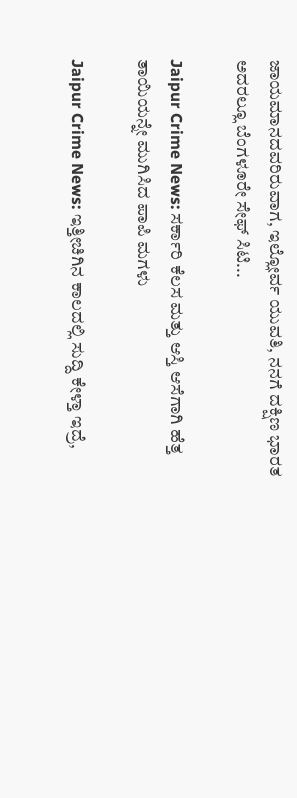ಜಾಯಮಾನದವರಿರುವಾಗ, ಇಲ್ಲೋರ್ವ ಯುವತಿ, ನನಗೆ ದಕ್ಷಿಣ ಭಾರತ ಅದರಲ್ಲೂ ಬೆಂಗಳೂರೇ ಸೇಫ್ ಸಿಟಿ...

Jaipur Crime News: ಸರ್ಕಾರಿ ಕೆಲಸ ಮತ್ತು ಆಸ್ತಿ ಆಸೆಗಾಗಿ ಹೆತ್ತ ತಾಯಿಯನ್ನೇ ಮುಗಿಸಿದ ಪಾಪಿ ಮಗಳು

Jaipur Crime News: ಇತ್ತೀಚಿಗಿನ ಕಾಲದಲ್ಲಿ ಸುದ್ದಿ ಕೇಳ್ತಾ ಇದ್ರೆ,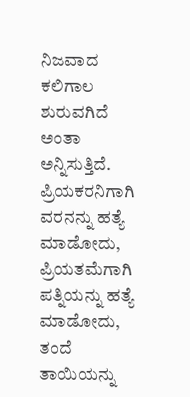ನಿಜವಾದ ಕಲಿಗಾಲ ಶುರುವಗಿದೆ ಅಂತಾ ಅನ್ನಿಸುತ್ತಿದೆ. ಪ್ರಿಯಕರನಿಗಾಗಿ ವರನನ್ನು ಹತ್ಯೆ ಮಾಡೋದು, ಪ್ರಿಯತಮೆಗಾಗಿ ಪತ್ನಿಯನ್ನು ಹತ್ಯೆ ಮಾಡೋದು, ತಂದೆ ತಾಯಿಯನ್ನು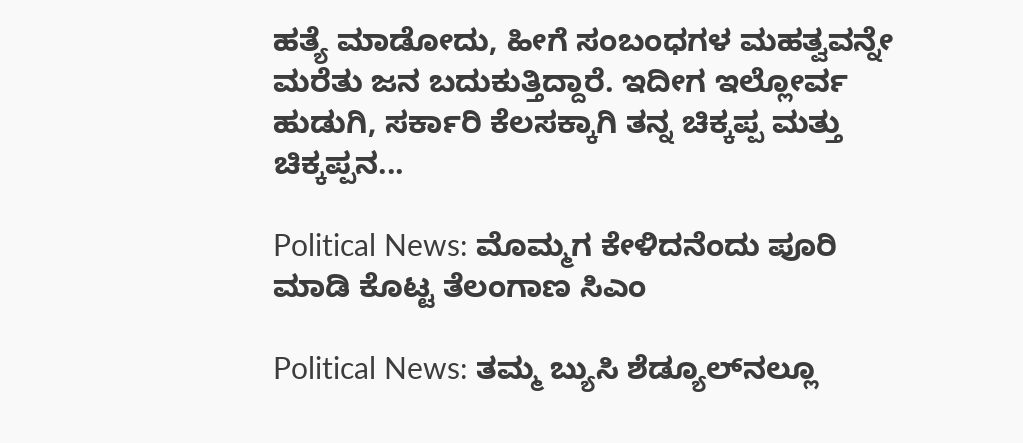ಹತ್ಯೆ ಮಾಡೋದು, ಹೀಗೆ ಸಂಬಂಧಗಳ ಮಹತ್ವವನ್ನೇ ಮರೆತು ಜನ ಬದುಕುತ್ತಿದ್ದಾರೆ. ಇದೀಗ ಇಲ್ಲೋರ್ವ ಹುಡುಗಿ, ಸರ್ಕಾರಿ ಕೆಲಸಕ್ಕಾಗಿ ತನ್ನ ಚಿಕ್ಕಪ್ಪ ಮತ್ತು ಚಿಕ್ಕಪ್ಪನ...

Political News: ಮೊಮ್ಮಗ ಕೇಳಿದನೆಂದು ಪೂರಿ ಮಾಡಿ ಕೊಟ್ಟ ತೆಲಂಗಾಣ ಸಿಎಂ

Political News: ತಮ್ಮ ಬ್ಯುಸಿ ಶೆಡ್ಯೂಲ್‌ನಲ್ಲೂ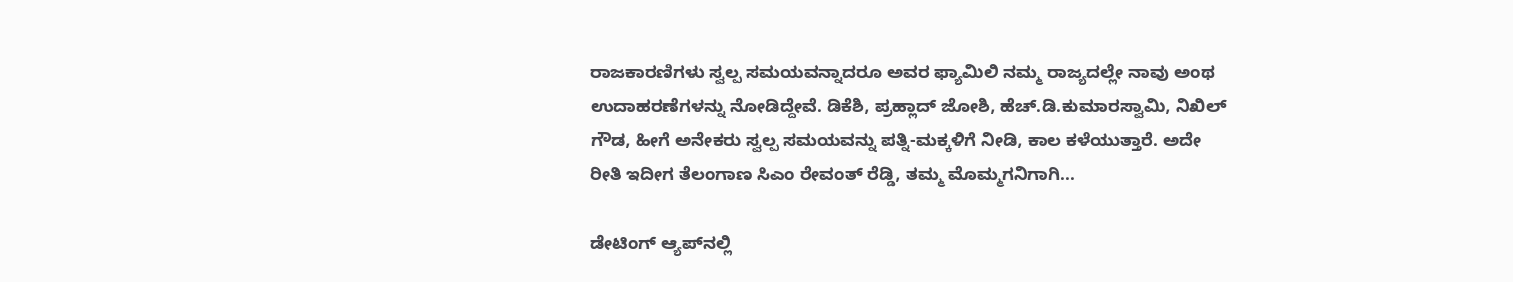ರಾಜಕಾರಣಿಗಳು ಸ್ವಲ್ಪ ಸಮಯವನ್ನಾದರೂ ಅವರ ಫ್ಯಾಮಿಲಿ ನಮ್ಮ ರಾಜ್ಯದಲ್ಲೇ ನಾವು ಅಂಥ ಉದಾಹರಣೆಗಳನ್ನು ನೋಡಿದ್ದೇವೆ. ಡಿಕೆಶಿ, ಪ್ರಹ್ಲಾದ್ ಜೋಶಿ, ಹೆಚ್.ಡಿ.ಕುಮಾರಸ್ವಾಮಿ, ನಿಖಿಲ್ ಗೌಡ, ಹೀಗೆ ಅನೇಕರು ಸ್ವಲ್ಪ ಸಮಯವನ್ನು ಪತ್ನಿ-ಮಕ್ಕಳಿಗೆ ನೀಡಿ, ಕಾಲ ಕಳೆಯುತ್ತಾರೆ. ಅದೇ ರೀತಿ ಇದೀಗ ತೆಲಂಗಾಣ ಸಿಎಂ ರೇವಂತ್ ರೆಡ್ಡಿ, ತಮ್ಮ ಮೊಮ್ಮಗನಿಗಾಗಿ...

ಡೇಟಿಂಗ್ ಆ್ಯಪ್‌ನಲ್ಲಿ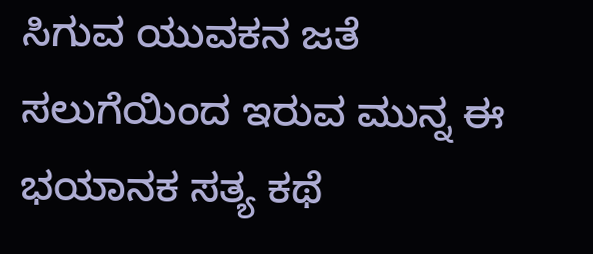ಸಿಗುವ ಯುವಕನ ಜತೆ ಸಲುಗೆಯಿಂದ ಇರುವ ಮುನ್ನ ಈ ಭಯಾನಕ ಸತ್ಯ ಕಥೆ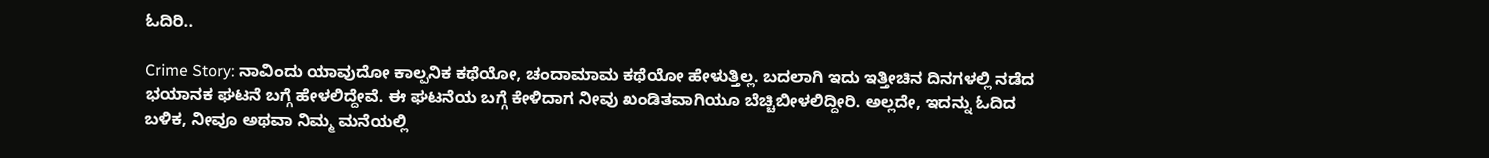ಓದಿರಿ..

Crime Story: ನಾವಿಂದು ಯಾವುದೋ ಕಾಲ್ಪನಿಕ ಕಥೆಯೋ, ಚಂದಾಮಾಮ ಕಥೆಯೋ ಹೇಳುತ್ತಿಲ್ಲ. ಬದಲಾಗಿ ಇದು ಇತ್ತೀಚಿನ ದಿನಗಳಲ್ಲಿ ನಡೆದ ಭಯಾನಕ ಘಟನೆ ಬಗ್ಗೆ ಹೇಳಲಿದ್ದೇವೆ. ಈ ಘಟನೆಯ ಬಗ್ಗೆ ಕೇಳಿದಾಗ ನೀವು ಖಂಡಿತವಾಗಿಯೂ ಬೆಚ್ಚಿಬೀಳಲಿದ್ದೀರಿ. ಅಲ್ಲದೇ, ಇದನ್ನು ಓದಿದ ಬಳಿಕ, ನೀವೂ ಅಥವಾ ನಿಮ್ಮ ಮನೆಯಲ್ಲಿ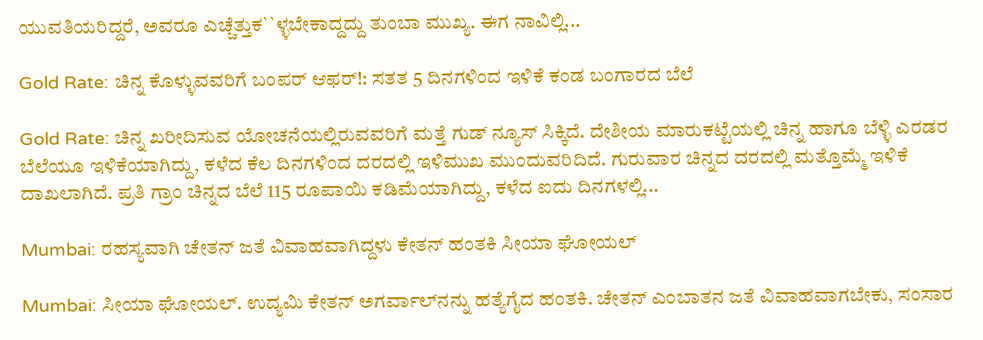ಯುವತಿಯರಿದ್ದರೆ, ಅವರೂ ಎಚ್ಚೆತ್ತುಕ``ಳ್ಳಬೇಕಾದ್ದದ್ದು ತುಂಬಾ ಮುಖ್ಯ. ಈಗ ನಾವಿಲ್ಲಿ...

Gold Rate: ಚಿನ್ನ ಕೊಳ್ಳುವವರಿಗೆ ಬಂಪರ್ ಆಫರ್!: ಸತತ 5 ದಿನಗಳಿಂದ ಇಳಿಕೆ ಕಂಡ ಬಂಗಾರದ ಬೆಲೆ

Gold Rate: ಚಿನ್ನ ಖರೀದಿಸುವ ಯೋಚನೆಯಲ್ಲಿರುವವರಿಗೆ ಮತ್ತೆ ಗುಡ್ ನ್ಯೂಸ್ ಸಿಕ್ಕಿದೆ. ದೇಶೀಯ ಮಾರುಕಟ್ಟೆಯಲ್ಲಿ ಚಿನ್ನ ಹಾಗೂ ಬೆಳ್ಳಿ ಎರಡರ ಬೆಲೆಯೂ ಇಳಿಕೆಯಾಗಿದ್ದು, ಕಳೆದ ಕೆಲ ದಿನಗಳಿಂದ ದರದಲ್ಲಿ ಇಳಿಮುಖ ಮುಂದುವರಿದಿದೆ. ಗುರುವಾರ ಚಿನ್ನದ ದರದಲ್ಲಿ ಮತ್ತೊಮ್ಮೆ ಇಳಿಕೆ ದಾಖಲಾಗಿದೆ. ಪ್ರತಿ ಗ್ರಾಂ ಚಿನ್ನದ ಬೆಲೆ 115 ರೂಪಾಯಿ ಕಡಿಮೆಯಾಗಿದ್ದು, ಕಳೆದ ಐದು ದಿನಗಳಲ್ಲಿ...

Mumbai: ರಹಸ್ಯವಾಗಿ ಚೇತನ್ ಜತೆ ವಿವಾಹವಾಗಿದ್ದಳು ಕೇತನ್ ಹಂತಕಿ ಸೀಯಾ ಘೋಯಲ್

Mumbai: ಸೀಯಾ ಘೋಯಲ್. ಉದ್ಯಮಿ ಕೇತನ್ ಅಗರ್ವಾಲ್‌ನನ್ನು ಹತ್ಯೆಗೈದ ಹಂತಕಿ. ಚೇತನ್ ಎಂಬಾತನ ಜತೆ ವಿವಾಹವಾಗಬೇಕು, ಸಂಸಾರ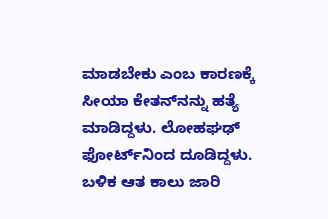ಮಾಡಬೇಕು ಎಂಬ ಕಾರಣಕ್ಕೆ ಸೀಯಾ ಕೇತನ್‌ನನ್ನು ಹತ್ಯೆ ಮಾಡಿದ್ದಳು. ಲೋಹಘಢ್ ಫೋರ್ಟ್‌ನಿಂದ ದೂಡಿದ್ದಳು. ಬಳಿಕ ಆತ ಕಾಲು ಜಾರಿ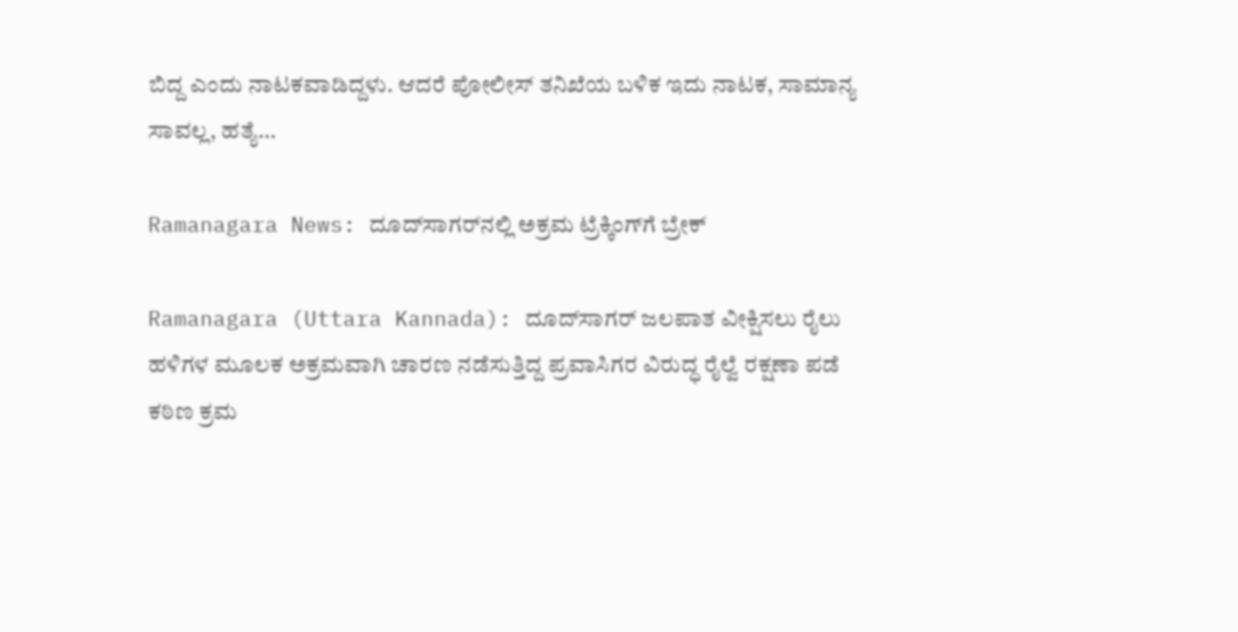ಬಿದ್ದ ಎಂದು ನಾಟಕವಾಡಿದ್ದಳು. ಆದರೆ ಪೋಲೀಸ್ ತನಿಖೆಯ ಬಳಿಕ ಇದು ನಾಟಕ, ಸಾಮಾನ್ಯ ಸಾವಲ್ಲ, ಹತ್ಯೆ...

Ramanagara News: ದೂದ್‌ಸಾಗರ್‌ನಲ್ಲಿ ಅಕ್ರಮ ಟ್ರೆಕ್ಕಿಂಗ್‌ಗೆ ಬ್ರೇಕ್

Ramanagara (Uttara Kannada): ದೂದ್‌ಸಾಗರ್ ಜಲಪಾತ ವೀಕ್ಷಿಸಲು ರೈಲು ಹಳಿಗಳ ಮೂಲಕ ಅಕ್ರಮವಾಗಿ ಚಾರಣ ನಡೆಸುತ್ತಿದ್ದ ಪ್ರವಾಸಿಗರ ವಿರುದ್ಧ ರೈಲ್ವೆ ರಕ್ಷಣಾ ಪಡೆ ಕಠಿಣ ಕ್ರಮ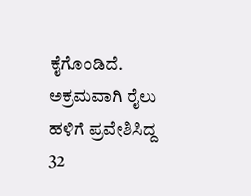ಕೈಗೊಂಡಿದೆ. ಅಕ್ರಮವಾಗಿ ರೈಲು ಹಳಿಗೆ ಪ್ರವೇಶಿಸಿದ್ದ 32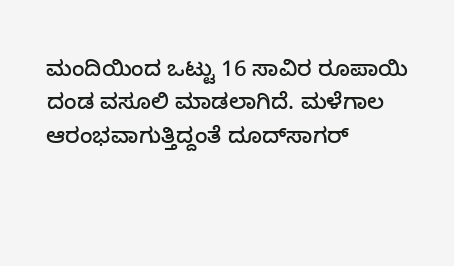ಮಂದಿಯಿಂದ ಒಟ್ಟು 16 ಸಾವಿರ ರೂಪಾಯಿ ದಂಡ ವಸೂಲಿ ಮಾಡಲಾಗಿದೆ. ಮಳೆಗಾಲ ಆರಂಭವಾಗುತ್ತಿದ್ದಂತೆ ದೂದ್‌ಸಾಗರ್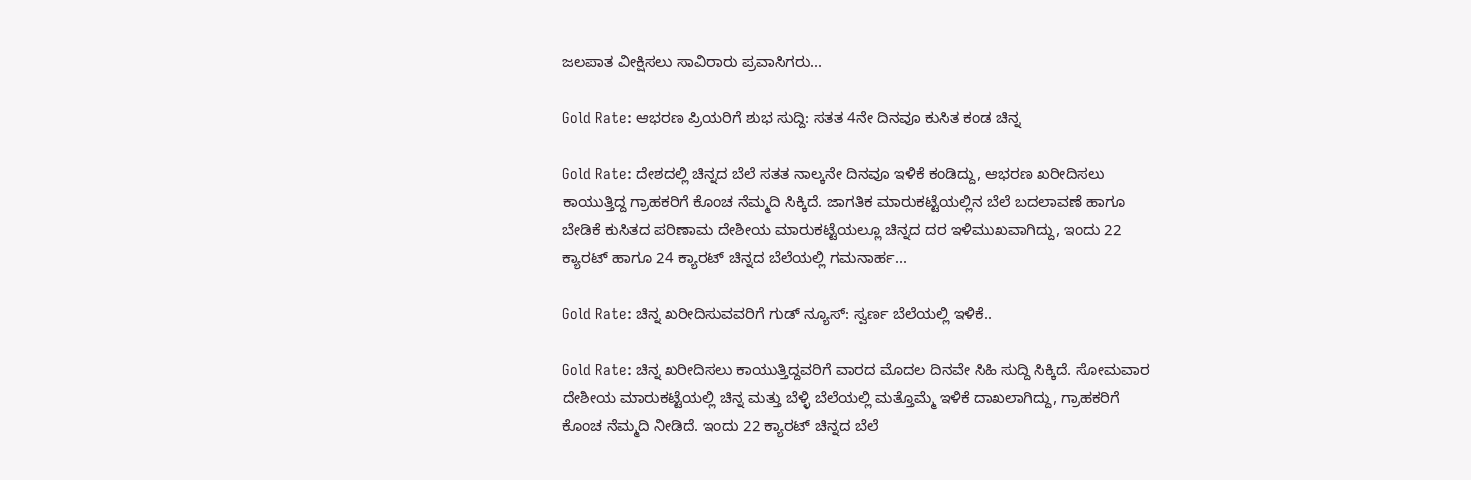ಜಲಪಾತ ವೀಕ್ಷಿಸಲು ಸಾವಿರಾರು ಪ್ರವಾಸಿಗರು...

Gold Rate: ಆಭರಣ ಪ್ರಿಯರಿಗೆ ಶುಭ ಸುದ್ದಿ: ಸತತ 4ನೇ ದಿನವೂ ಕುಸಿತ ಕಂಡ ಚಿನ್ನ

Gold Rate: ದೇಶದಲ್ಲಿ ಚಿನ್ನದ ಬೆಲೆ ಸತತ ನಾಲ್ಕನೇ ದಿನವೂ ಇಳಿಕೆ ಕಂಡಿದ್ದು, ಆಭರಣ ಖರೀದಿಸಲು ಕಾಯುತ್ತಿದ್ದ ಗ್ರಾಹಕರಿಗೆ ಕೊಂಚ ನೆಮ್ಮದಿ ಸಿಕ್ಕಿದೆ. ಜಾಗತಿಕ ಮಾರುಕಟ್ಟೆಯಲ್ಲಿನ ಬೆಲೆ ಬದಲಾವಣೆ ಹಾಗೂ ಬೇಡಿಕೆ ಕುಸಿತದ ಪರಿಣಾಮ ದೇಶೀಯ ಮಾರುಕಟ್ಟೆಯಲ್ಲೂ ಚಿನ್ನದ ದರ ಇಳಿಮುಖವಾಗಿದ್ದು, ಇಂದು 22 ಕ್ಯಾರಟ್ ಹಾಗೂ 24 ಕ್ಯಾರಟ್ ಚಿನ್ನದ ಬೆಲೆಯಲ್ಲಿ ಗಮನಾರ್ಹ...

Gold Rate: ಚಿನ್ನ ಖರೀದಿಸುವವರಿಗೆ ಗುಡ್ ನ್ಯೂಸ್: ಸ್ವರ್ಣ ಬೆಲೆಯಲ್ಲಿ ಇಳಿಕೆ..

Gold Rate: ಚಿನ್ನ ಖರೀದಿಸಲು ಕಾಯುತ್ತಿದ್ದವರಿಗೆ ವಾರದ ಮೊದಲ ದಿನವೇ ಸಿಹಿ ಸುದ್ದಿ ಸಿಕ್ಕಿದೆ. ಸೋಮವಾರ ದೇಶೀಯ ಮಾರುಕಟ್ಟೆಯಲ್ಲಿ ಚಿನ್ನ ಮತ್ತು ಬೆಳ್ಳಿ ಬೆಲೆಯಲ್ಲಿ ಮತ್ತೊಮ್ಮೆ ಇಳಿಕೆ ದಾಖಲಾಗಿದ್ದು, ಗ್ರಾಹಕರಿಗೆ ಕೊಂಚ ನೆಮ್ಮದಿ ನೀಡಿದೆ. ಇಂದು 22 ಕ್ಯಾರಟ್ ಚಿನ್ನದ ಬೆಲೆ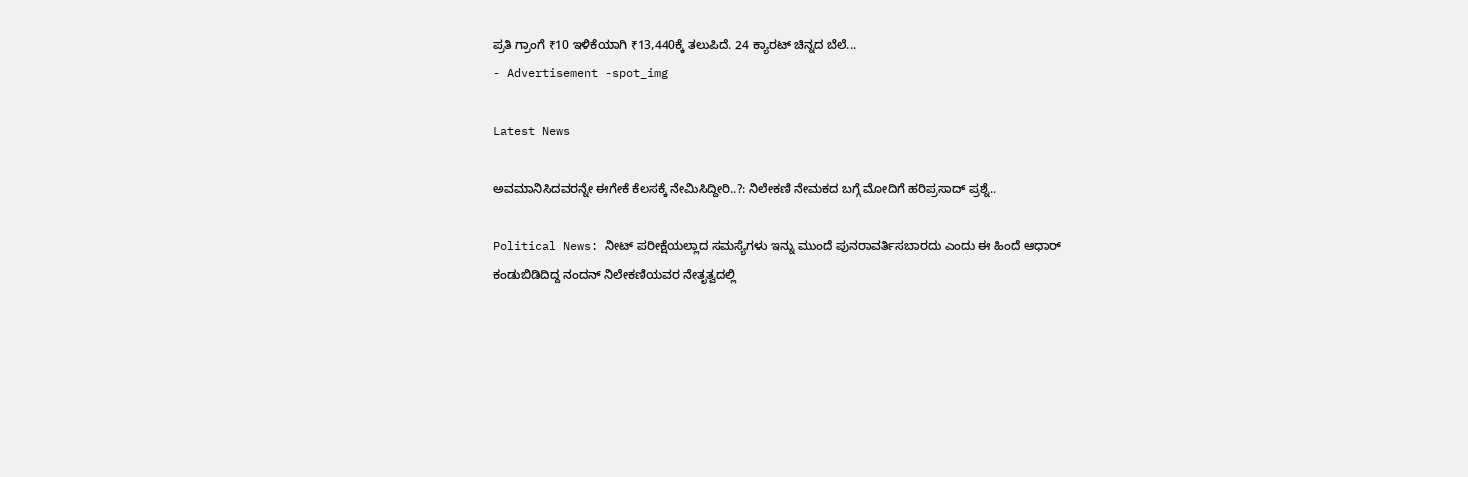ಪ್ರತಿ ಗ್ರಾಂಗೆ ₹10 ಇಳಿಕೆಯಾಗಿ ₹13,440ಕ್ಕೆ ತಲುಪಿದೆ. 24 ಕ್ಯಾರಟ್ ಚಿನ್ನದ ಬೆಲೆ...
- Advertisement -spot_img

Latest News

ಅವಮಾನಿಸಿದವರನ್ನೇ ಈಗೇಕೆ ಕೆಲಸಕ್ಕೆ ನೇಮಿಸಿದ್ದೀರಿ..?: ನಿಲೇಕಣಿ ನೇಮಕದ ಬಗ್ಗೆ ಮೋದಿಗೆ ಹರಿಪ್ರಸಾದ್ ಪ್ರಶ್ನೆ..

Political News: ನೀಟ್ ಪರೀಕ್ಷೆಯಲ್ಲಾದ ಸಮಸ್ಯೆಗಳು ಇನ್ನು ಮುಂದೆ ಪುನರಾವರ್ತಿಸಬಾರದು ಎಂದು ಈ ಹಿಂದೆ ಆಧಾರ್ ಕಂಡುಬಿಡಿದಿದ್ದ ನಂದನ್ ನಿಲೇಕಣಿಯವರ ನೇತೃತ್ವದಲ್ಲಿ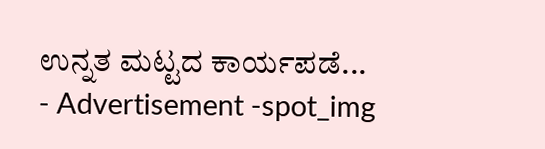ಉನ್ನತ ಮಟ್ಟದ ಕಾರ್ಯಪಡೆ...
- Advertisement -spot_img